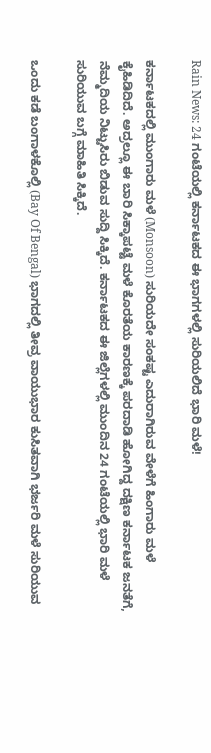Rain News: 24 ಗಂಟೆಯಲ್ಲಿ ಕರ್ನಾಟಕದ ಈ ಭಾಗಗಳಲ್ಲಿ ಸುರಿಯಲಿದೆ ಭಾರಿ ಮಳೆ!

ಕರ್ನಾಟಕದಲ್ಲಿ ಮುಂಗಾರು ಮಳೆ (Monsoon) ಸುರಿಯದೇ ಸಂಕಷ್ಟ ಎದುರಾಗಿರುವ ವೇಳೆಗೆ ಹಿಂಗಾರು ಮಳೆ ಕೈಹಿಡಿದಿದೆ. ಅದ್ರಲ್ಲೂ ಈ ಬಾರಿ ಸಿಕ್ಕಾಪಟ್ಟೆ ಮಳೆ ಕೊರತೆಯ ಕಾರಣಕ್ಕೆ ಪರದಾಡಿ ಹೋಗಿದ್ದ ದಕ್ಷಿಣ ಕರ್ನಾಟಕ ಜನತೆಗೆ, ನೆಮ್ಮದಿಯ ನಿಟ್ಟುಸಿರು ಬಿಡುವ ಸುದ್ದಿ ಸಿಕ್ಕಿದೆ. ಕರ್ನಾಟಕದ ಈ ಜಿಲ್ಲೆಗಳಲ್ಲಿ ಮುಂದಿನ 24 ಗಂಟೆಯಲ್ಲಿ ಭಾರಿ ಮಳೆ ಸುರಿಯುವ ಬಗ್ಗೆ ಮಾಹಿತಿ ಸಿಕ್ಕಿದೆ.

ಒಂದು ಕಡೆ ಬಂಗಾಳಕೊಲ್ಲಿ (Bay Of Bengal) ಭಾಗದಲ್ಲಿ ತೀವ್ರ ವಾಯುಭಾರ ಕುಸಿತವಾಗಿ ಭರ್ಜರಿ ಮಳೆ ಸುರಿಯುವ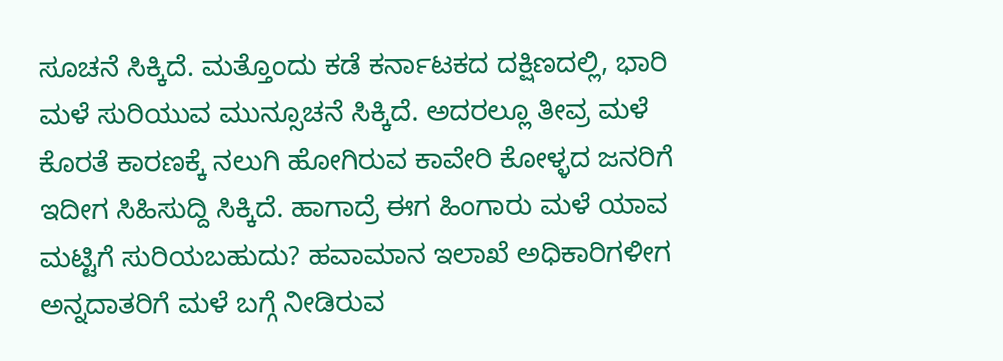ಸೂಚನೆ ಸಿಕ್ಕಿದೆ. ಮತ್ತೊಂದು ಕಡೆ ಕರ್ನಾಟಕದ ದಕ್ಷಿಣದಲ್ಲಿ, ಭಾರಿ ಮಳೆ ಸುರಿಯುವ ಮುನ್ಸೂಚನೆ ಸಿಕ್ಕಿದೆ. ಅದರಲ್ಲೂ ತೀವ್ರ ಮಳೆ ಕೊರತೆ ಕಾರಣಕ್ಕೆ ನಲುಗಿ ಹೋಗಿರುವ ಕಾವೇರಿ ಕೋಳ್ಳದ ಜನರಿಗೆ ಇದೀಗ ಸಿಹಿಸುದ್ದಿ ಸಿಕ್ಕಿದೆ. ಹಾಗಾದ್ರೆ ಈಗ ಹಿಂಗಾರು ಮಳೆ ಯಾವ ಮಟ್ಟಿಗೆ ಸುರಿಯಬಹುದು? ಹವಾಮಾನ ಇಲಾಖೆ ಅಧಿಕಾರಿಗಳೀಗ ಅನ್ನದಾತರಿಗೆ ಮಳೆ ಬಗ್ಗೆ ನೀಡಿರುವ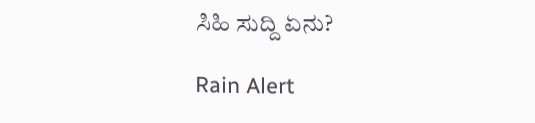ಸಿಹಿ ಸುದ್ದಿ ಏನು?

Rain Alert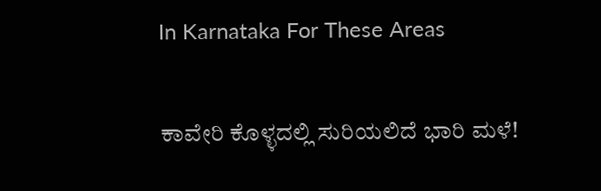In Karnataka For These Areas

ಕಾವೇರಿ ಕೊಳ್ಳದಲ್ಲಿ ಸುರಿಯಲಿದೆ ಭಾರಿ ಮಳೆ!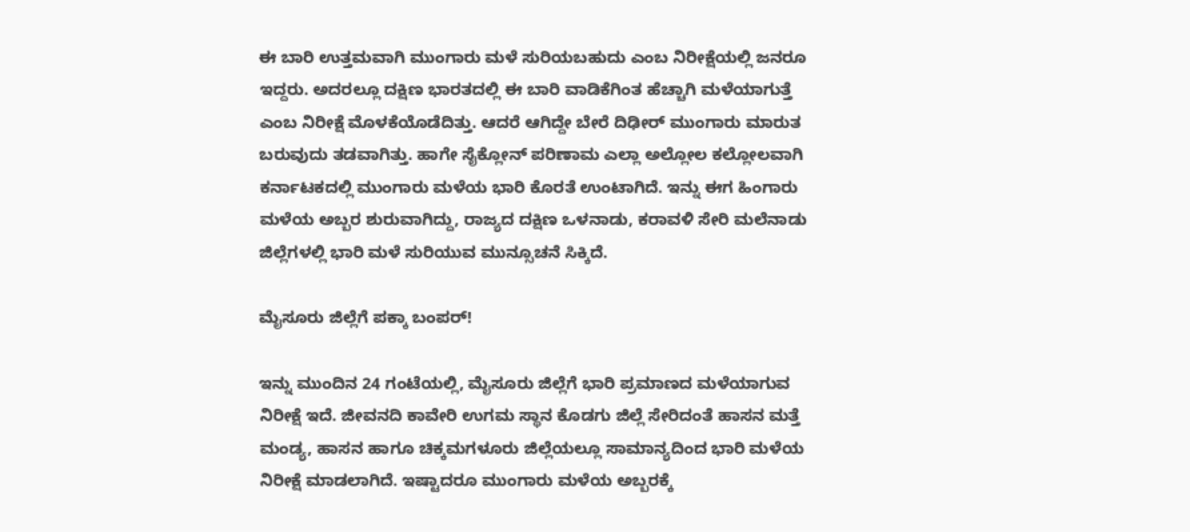ಈ ಬಾರಿ ಉತ್ತಮವಾಗಿ ಮುಂಗಾರು ಮಳೆ ಸುರಿಯಬಹುದು ಎಂಬ ನಿರೀಕ್ಷೆಯಲ್ಲಿ ಜನರೂ ಇದ್ದರು. ಅದರಲ್ಲೂ ದಕ್ಷಿಣ ಭಾರತದಲ್ಲಿ ಈ ಬಾರಿ ವಾಡಿಕೆಗಿಂತ ಹೆಚ್ಚಾಗಿ ಮಳೆಯಾಗುತ್ತೆ ಎಂಬ ನಿರೀಕ್ಷೆ ಮೊಳಕೆಯೊಡೆದಿತ್ತು. ಆದರೆ ಆಗಿದ್ದೇ ಬೇರೆ ದಿಢೀರ್ ಮುಂಗಾರು ಮಾರುತ ಬರುವುದು ತಡವಾಗಿತ್ತು. ಹಾಗೇ ಸೈಕ್ಲೋನ್ ಪರಿಣಾಮ ಎಲ್ಲಾ ಅಲ್ಲೋಲ ಕಲ್ಲೋಲವಾಗಿ ಕರ್ನಾಟಕದಲ್ಲಿ ಮುಂಗಾರು ಮಳೆಯ ಭಾರಿ ಕೊರತೆ ಉಂಟಾಗಿದೆ. ಇನ್ನು ಈಗ ಹಿಂಗಾರು ಮಳೆಯ ಅಬ್ಬರ ಶುರುವಾಗಿದ್ದು, ರಾಜ್ಯದ ದಕ್ಷಿಣ ಒಳನಾಡು, ಕರಾವಳಿ ಸೇರಿ ಮಲೆನಾಡು ಜಿಲ್ಲೆಗಳಲ್ಲಿ ಭಾರಿ ಮಳೆ ಸುರಿಯುವ ಮುನ್ಸೂಚನೆ ಸಿಕ್ಕಿದೆ.

ಮೈಸೂರು ಜಿಲ್ಲೆಗೆ ಪಕ್ಕಾ ಬಂಪರ್!

ಇನ್ನು ಮುಂದಿನ 24 ಗಂಟೆಯಲ್ಲಿ, ಮೈಸೂರು ಜಿಲ್ಲೆಗೆ ಭಾರಿ ಪ್ರಮಾಣದ ಮಳೆಯಾಗುವ ನಿರೀಕ್ಷೆ ಇದೆ. ಜೀವನದಿ ಕಾವೇರಿ ಉಗಮ ಸ್ಥಾನ ಕೊಡಗು ಜಿಲ್ಲೆ ಸೇರಿದಂತೆ ಹಾಸನ ಮತ್ತೆ ಮಂಡ್ಯ, ಹಾಸನ ಹಾಗೂ ಚಿಕ್ಕಮಗಳೂರು ಜಿಲ್ಲೆಯಲ್ಲೂ ಸಾಮಾನ್ಯದಿಂದ ಭಾರಿ ಮಳೆಯ ನಿರೀಕ್ಷೆ ಮಾಡಲಾಗಿದೆ. ಇಷ್ಟಾದರೂ ಮುಂಗಾರು ಮಳೆಯ ಅಬ್ಬರಕ್ಕೆ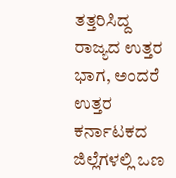ತತ್ತರಿಸಿದ್ದ ರಾಜ್ಯದ ಉತ್ತರ ಭಾಗ, ಅಂದರೆ ಉತ್ತರ ಕರ್ನಾಟಕದ ಜಿಲ್ಲೆಗಳಲ್ಲಿ ಒಣ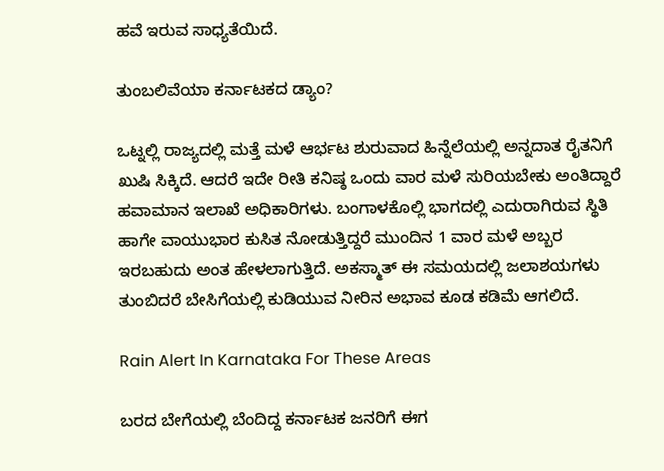ಹವೆ ಇರುವ ಸಾಧ್ಯತೆಯಿದೆ.

ತುಂಬಲಿವೆಯಾ ಕರ್ನಾಟಕದ ಡ್ಯಾಂ?

ಒಟ್ನಲ್ಲಿ ರಾಜ್ಯದಲ್ಲಿ ಮತ್ತೆ ಮಳೆ ಆರ್ಭಟ ಶುರುವಾದ ಹಿನ್ನೆಲೆಯಲ್ಲಿ ಅನ್ನದಾತ ರೈತನಿಗೆ ಖುಷಿ ಸಿಕ್ಕಿದೆ. ಆದರೆ ಇದೇ ರೀತಿ ಕನಿಷ್ಠ ಒಂದು ವಾರ ಮಳೆ ಸುರಿಯಬೇಕು ಅಂತಿದ್ದಾರೆ ಹವಾಮಾನ ಇಲಾಖೆ ಅಧಿಕಾರಿಗಳು. ಬಂಗಾಳಕೊಲ್ಲಿ ಭಾಗದಲ್ಲಿ ಎದುರಾಗಿರುವ ಸ್ಥಿತಿ ಹಾಗೇ ವಾಯುಭಾರ ಕುಸಿತ ನೋಡುತ್ತಿದ್ದರೆ ಮುಂದಿನ 1 ವಾರ ಮಳೆ ಅಬ್ಬರ ಇರಬಹುದು ಅಂತ ಹೇಳಲಾಗುತ್ತಿದೆ. ಅಕಸ್ಮಾತ್ ಈ ಸಮಯದಲ್ಲಿ ಜಲಾಶಯಗಳು ತುಂಬಿದರೆ ಬೇಸಿಗೆಯಲ್ಲಿ ಕುಡಿಯುವ ನೀರಿನ ಅಭಾವ ಕೂಡ ಕಡಿಮೆ ಆಗಲಿದೆ.

Rain Alert In Karnataka For These Areas

ಬರದ ಬೇಗೆಯಲ್ಲಿ ಬೆಂದಿದ್ದ ಕರ್ನಾಟಕ ಜನರಿಗೆ ಈಗ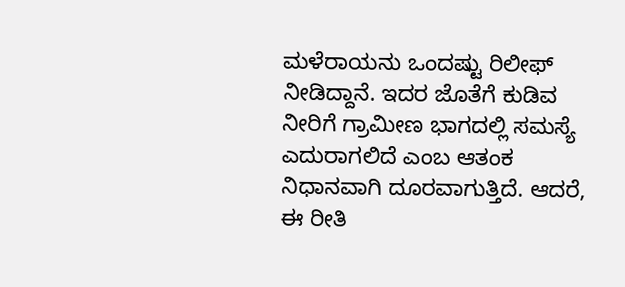ಮಳೆರಾಯನು ಒಂದಷ್ಟು ರಿಲೀಫ್ ನೀಡಿದ್ದಾನೆ. ಇದರ ಜೊತೆಗೆ ಕುಡಿವ ನೀರಿಗೆ ಗ್ರಾಮೀಣ ಭಾಗದಲ್ಲಿ ಸಮಸ್ಯೆ ಎದುರಾಗಲಿದೆ ಎಂಬ ಆತಂಕ ನಿಧಾನವಾಗಿ ದೂರವಾಗುತ್ತಿದೆ. ಆದರೆ, ಈ ರೀತಿ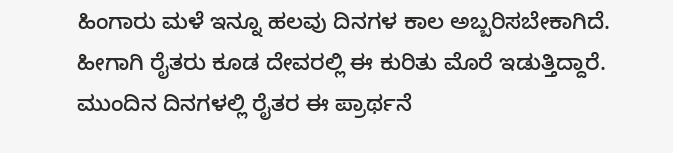ಹಿಂಗಾರು ಮಳೆ ಇನ್ನೂ ಹಲವು ದಿನಗಳ ಕಾಲ ಅಬ್ಬರಿಸಬೇಕಾಗಿದೆ. ಹೀಗಾಗಿ ರೈತರು ಕೂಡ ದೇವರಲ್ಲಿ ಈ ಕುರಿತು ಮೊರೆ ಇಡುತ್ತಿದ್ದಾರೆ. ಮುಂದಿನ ದಿನಗಳಲ್ಲಿ ರೈತರ ಈ ಪ್ರಾರ್ಥನೆ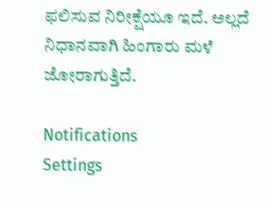ಫಲಿಸುವ ನಿರೀಕ್ಷೆಯೂ ಇದೆ. ಅಲ್ಲದೆ ನಿಧಾನವಾಗಿ ಹಿಂಗಾರು ಮಳೆ ಜೋರಾಗುತ್ತಿದೆ.

Notifications
Settings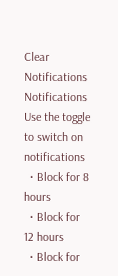Clear Notifications
Notifications
Use the toggle to switch on notifications
  • Block for 8 hours
  • Block for 12 hours
  • Block for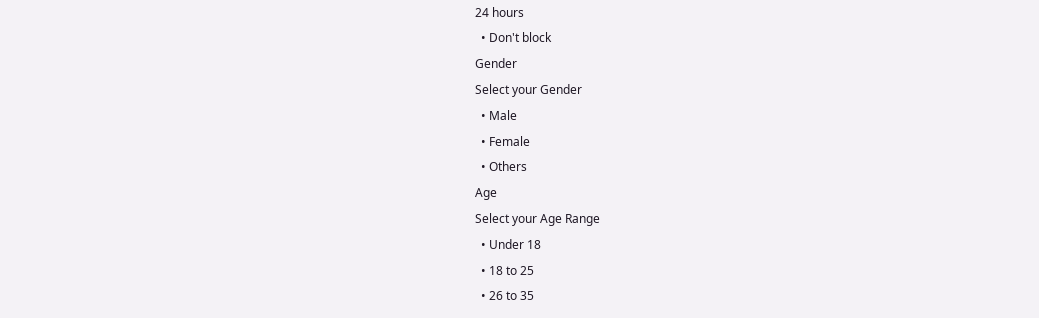24 hours
  • Don't block
Gender
Select your Gender
  • Male
  • Female
  • Others
Age
Select your Age Range
  • Under 18
  • 18 to 25
  • 26 to 35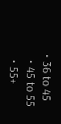• 36 to 45
  • 45 to 55
  • 55+